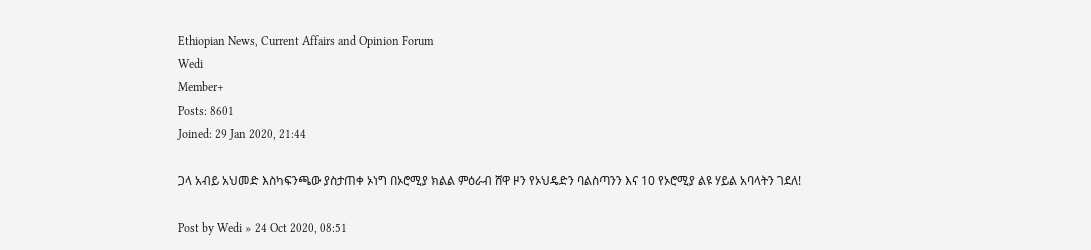Ethiopian News, Current Affairs and Opinion Forum
Wedi
Member+
Posts: 8601
Joined: 29 Jan 2020, 21:44

ጋላ አብይ አህመድ እስካፍንጫው ያስታጠቀ ኦነግ በኦሮሚያ ክልል ምዕራብ ሸዋ ዞን የኦህዴድን ባልስጣንን እና 10 የኦሮሚያ ልዩ ሃይል አባላትን ገደለ!

Post by Wedi » 24 Oct 2020, 08:51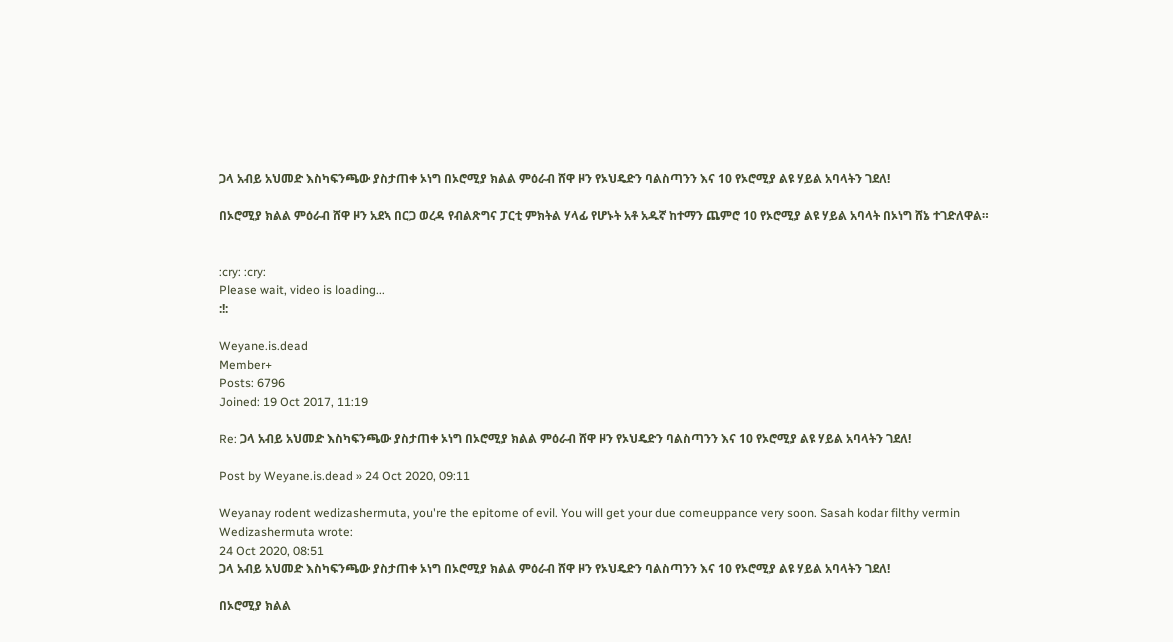ጋላ አብይ አህመድ እስካፍንጫው ያስታጠቀ ኦነግ በኦሮሚያ ክልል ምዕራብ ሸዋ ዞን የኦህዴድን ባልስጣንን እና 10 የኦሮሚያ ልዩ ሃይል አባላትን ገደለ!

በኦሮሚያ ክልል ምዕራብ ሸዋ ዞን አደኣ በርጋ ወረዳ የብልጽግና ፓርቲ ምክትል ሃላፊ የሆኑት አቶ አዱኛ ከተማን ጨምሮ 10 የኦሮሚያ ልዩ ሃይል አባላት በኦነግ ሸኔ ተገድለዋል።


:cry: :cry:
Please wait, video is loading...
:!:

Weyane.is.dead
Member+
Posts: 6796
Joined: 19 Oct 2017, 11:19

Re: ጋላ አብይ አህመድ እስካፍንጫው ያስታጠቀ ኦነግ በኦሮሚያ ክልል ምዕራብ ሸዋ ዞን የኦህዴድን ባልስጣንን እና 10 የኦሮሚያ ልዩ ሃይል አባላትን ገደለ!

Post by Weyane.is.dead » 24 Oct 2020, 09:11

Weyanay rodent wedizashermuta, you're the epitome of evil. You will get your due comeuppance very soon. Sasah kodar filthy vermin
Wedizashermuta wrote:
24 Oct 2020, 08:51
ጋላ አብይ አህመድ እስካፍንጫው ያስታጠቀ ኦነግ በኦሮሚያ ክልል ምዕራብ ሸዋ ዞን የኦህዴድን ባልስጣንን እና 10 የኦሮሚያ ልዩ ሃይል አባላትን ገደለ!

በኦሮሚያ ክልል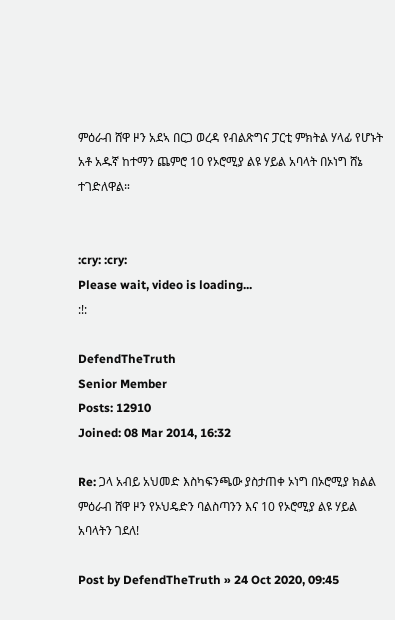ምዕራብ ሸዋ ዞን አደኣ በርጋ ወረዳ የብልጽግና ፓርቲ ምክትል ሃላፊ የሆኑት አቶ አዱኛ ከተማን ጨምሮ 10 የኦሮሚያ ልዩ ሃይል አባላት በኦነግ ሸኔ ተገድለዋል።


:cry: :cry:
Please wait, video is loading...
:!:

DefendTheTruth
Senior Member
Posts: 12910
Joined: 08 Mar 2014, 16:32

Re: ጋላ አብይ አህመድ እስካፍንጫው ያስታጠቀ ኦነግ በኦሮሚያ ክልል ምዕራብ ሸዋ ዞን የኦህዴድን ባልስጣንን እና 10 የኦሮሚያ ልዩ ሃይል አባላትን ገደለ!

Post by DefendTheTruth » 24 Oct 2020, 09:45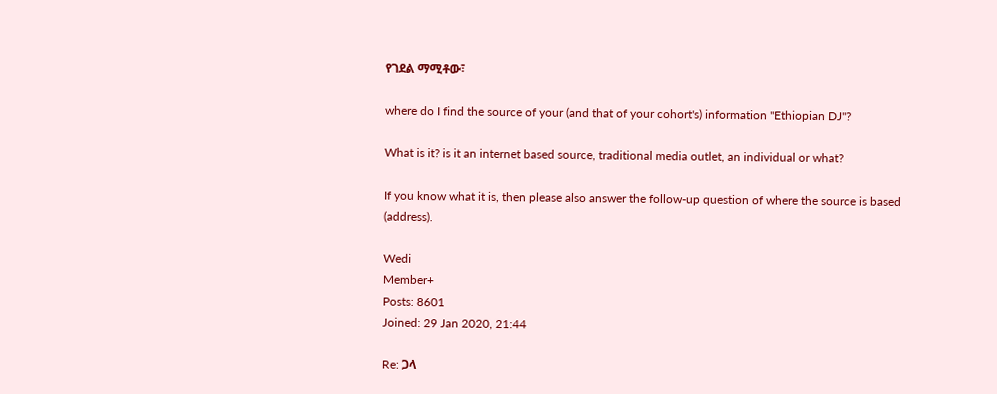የገደል ማሚቶው፣

where do I find the source of your (and that of your cohort's) information "Ethiopian DJ"?

What is it? is it an internet based source, traditional media outlet, an individual or what?

If you know what it is, then please also answer the follow-up question of where the source is based (address).

Wedi
Member+
Posts: 8601
Joined: 29 Jan 2020, 21:44

Re: ጋላ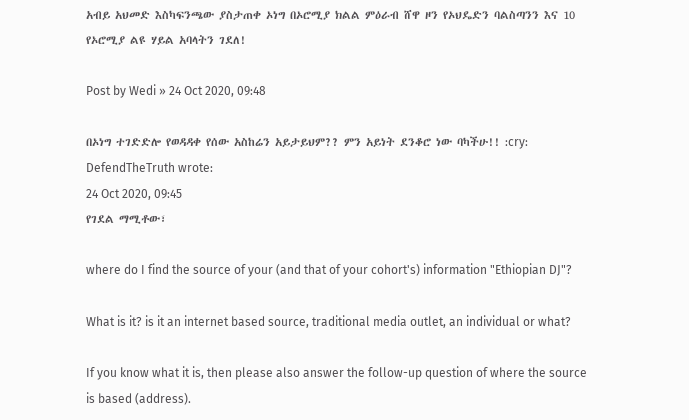አብይ አህመድ እስካፍንጫው ያስታጠቀ ኦነግ በኦሮሚያ ክልል ምዕራብ ሸዋ ዞን የኦህዴድን ባልስጣንን እና 10 የኦሮሚያ ልዩ ሃይል አባላትን ገደለ!

Post by Wedi » 24 Oct 2020, 09:48

በኦነግ ተገድድሎ የወዳዳቀ የሰው አስከሬን አይታይህም?? ምን አይነት ደንቆሮ ነው ባካችሁ!! :cry:
DefendTheTruth wrote:
24 Oct 2020, 09:45
የገደል ማሚቶው፣

where do I find the source of your (and that of your cohort's) information "Ethiopian DJ"?

What is it? is it an internet based source, traditional media outlet, an individual or what?

If you know what it is, then please also answer the follow-up question of where the source is based (address).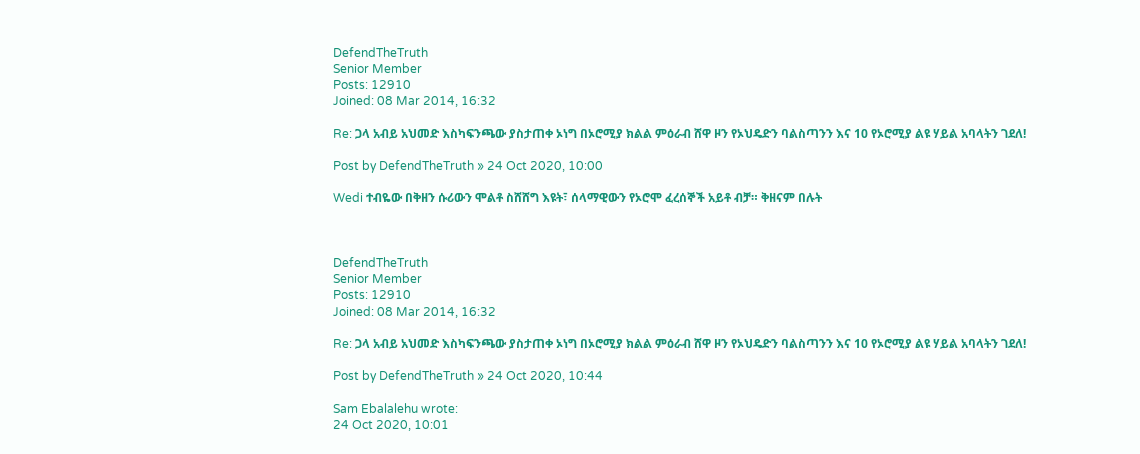DefendTheTruth
Senior Member
Posts: 12910
Joined: 08 Mar 2014, 16:32

Re: ጋላ አብይ አህመድ እስካፍንጫው ያስታጠቀ ኦነግ በኦሮሚያ ክልል ምዕራብ ሸዋ ዞን የኦህዴድን ባልስጣንን እና 10 የኦሮሚያ ልዩ ሃይል አባላትን ገደለ!

Post by DefendTheTruth » 24 Oct 2020, 10:00

Wedi ተብዬው በቅዘን ሱሪውን ሞልቶ ስሸሸግ እዩት፣ ሰላማዊውን የኦሮሞ ፈረሰኞች አይቶ ብቻ። ቅዘናም በሉት



DefendTheTruth
Senior Member
Posts: 12910
Joined: 08 Mar 2014, 16:32

Re: ጋላ አብይ አህመድ እስካፍንጫው ያስታጠቀ ኦነግ በኦሮሚያ ክልል ምዕራብ ሸዋ ዞን የኦህዴድን ባልስጣንን እና 10 የኦሮሚያ ልዩ ሃይል አባላትን ገደለ!

Post by DefendTheTruth » 24 Oct 2020, 10:44

Sam Ebalalehu wrote:
24 Oct 2020, 10:01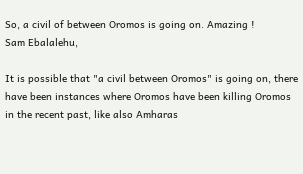So, a civil of between Oromos is going on. Amazing !
Sam Ebalalehu,

It is possible that "a civil between Oromos" is going on, there have been instances where Oromos have been killing Oromos in the recent past, like also Amharas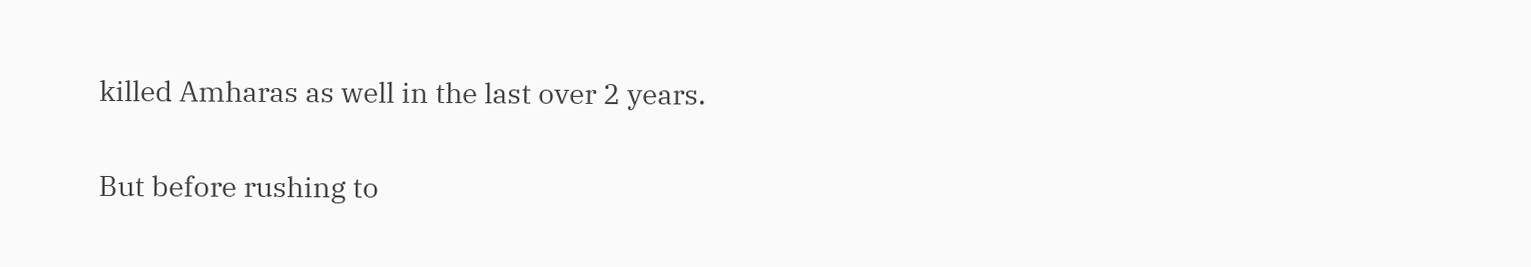killed Amharas as well in the last over 2 years.

But before rushing to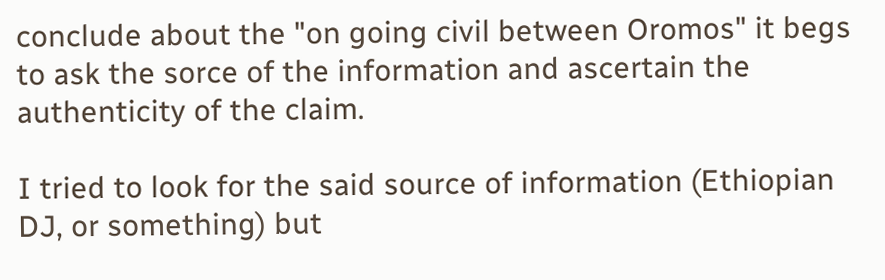conclude about the "on going civil between Oromos" it begs to ask the sorce of the information and ascertain the authenticity of the claim.

I tried to look for the said source of information (Ethiopian DJ, or something) but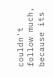couldn't follow much, because its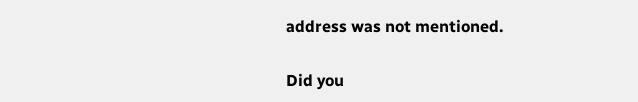address was not mentioned.

Did you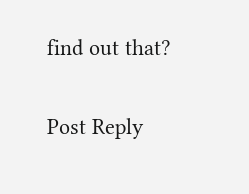find out that?

Post Reply